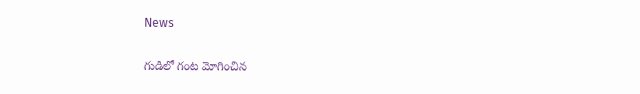News

గుడిలో గంట మోగించిన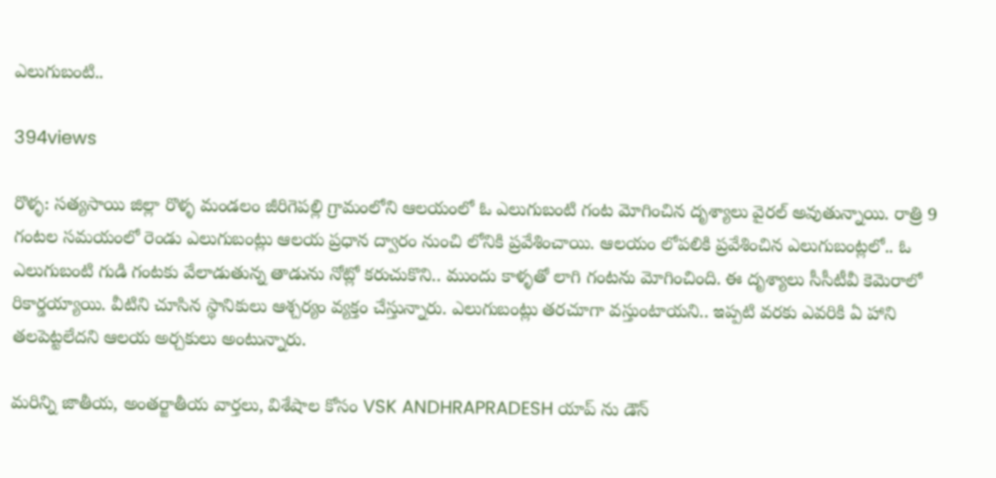ఎలుగుబంటి..

394views

రొళ్ళ: సత్యసాయి జిల్లా రొళ్ళ మండలం జీరిగెపల్లి గ్రామంలోని ఆలయంలో ఓ ఎలుగుబంటి గంట మోగించిన దృశ్యాలు వైరల్‌ అవుతున్నాయి. రాత్రి 9 గంటల సమయంలో రెండు ఎలుగుబంట్లు ఆలయ ప్రధాన ద్వారం నుంచి లోనికి ప్రవేశించాయి. ఆలయం లోపలికి ప్రవేశించిన ఎలుగుబంట్లలో.. ఓ ఎలుగుబంటి గుడి గంటకు వేలాడుతున్న తాడును నోట్లో కరుచుకొని.. ముందు కాళ్ళతో లాగి గంటను మోగించింది. ఈ దృశ్యాలు సీసీటీవీ కెమెరాలో రికార్డయ్యాయి. వీటిని చూసిన స్థానికులు ఆశ్చర్యం వ్యక్తం చేస్తున్నారు. ఎలుగుబంట్లు తరచూగా వస్తుంటాయని.. ఇప్పటి వరకు ఎవరికి ఏ హాని తలపెట్టలేదని ఆలయ అర్చకులు అంటున్నారు.

మరిన్ని జాతీయ, అంతర్జాతీయ వార్తలు, విశేషాల కోసం VSK ANDHRAPRADESH యాప్ ను డౌన్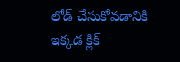లోడ్ చేసుకోవడానికి ఇక్కడ క్లిక్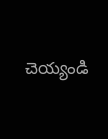చెయ్యండి